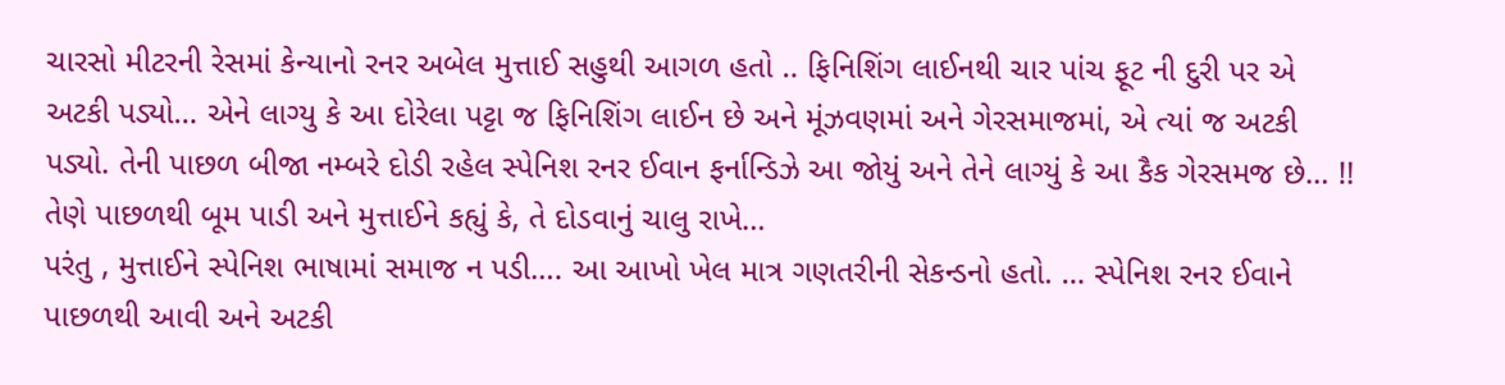ચારસો મીટરની રેસમાં કેન્યાનો રનર અબેલ મુત્તાઈ સહુથી આગળ હતો .. ફિનિશિંગ લાઈનથી ચાર પાંચ ફૂટ ની દુરી પર એ અટકી પડ્યો… એને લાગ્યુ કે આ દોરેલા પટ્ટા જ ફિનિશિંગ લાઈન છે અને મૂંઝવણમાં અને ગેરસમાજમાં, એ ત્યાં જ અટકી પડ્યો. તેની પાછળ બીજા નમ્બરે દોડી રહેલ સ્પેનિશ રનર ઈવાન ફર્નાન્ડિઝે આ જોયું અને તેને લાગ્યું કે આ કૈક ગેરસમજ છે… !! તેણે પાછળથી બૂમ પાડી અને મુત્તાઈને કહ્યું કે, તે દોડવાનું ચાલુ રાખે…
પરંતુ , મુત્તાઈને સ્પેનિશ ભાષામાં સમાજ ન પડી…. આ આખો ખેલ માત્ર ગણતરીની સેકન્ડનો હતો. … સ્પેનિશ રનર ઈવાને પાછળથી આવી અને અટકી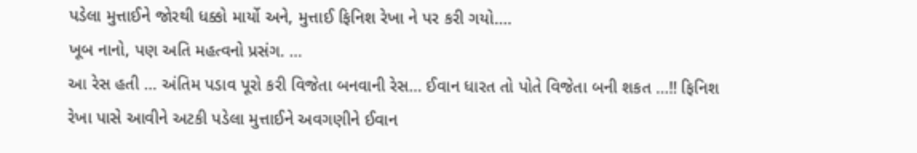પડેલા મુત્તાઈને જોરથી ધક્કો માર્યો અને, મુત્તાઈ ફિનિશ રેખા ને પર કરી ગયો….
ખૂબ નાનો, પણ અતિ મહત્વનો પ્રસંગ. …
આ રેસ હતી … અંતિમ પડાવ પૂરો કરી વિજેતા બનવાની રેસ… ઈવાન ધારત તો પોતે વિજેતા બની શકત …!! ફિનિશ રેખા પાસે આવીને અટકી પડેલા મુત્તાઈને અવગણીને ઈવાન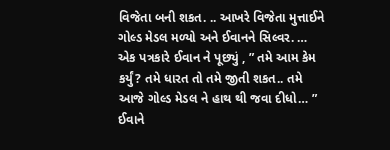વિજેતા બની શકત. .. આખરે વિજેતા મુત્તાઈને ગોલ્ડ મેડલ મળ્યો અને ઈવાનને સિલ્વર. …
એક પત્રકારે ઈવાન ને પૂછ્યું , ” તમે આમ કેમ કર્યું? તમે ધારત તો તમે જીતી શકત.. તમે આજે ગોલ્ડ મેડલ ને હાથ થી જવા દીધો… ”
ઈવાને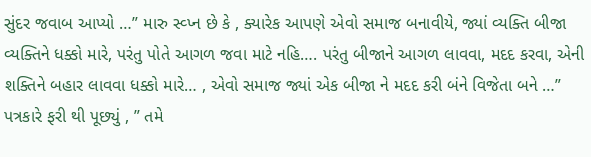સુંદર જવાબ આપ્યો …” મારુ સ્વ્પ્ન છે કે , ક્યારેક આપણે એવો સમાજ બનાવીયે, જ્યાં વ્યક્તિ બીજા વ્યક્તિને ધક્કો મારે, પરંતુ પોતે આગળ જવા માટે નહિ…. પરંતુ બીજાને આગળ લાવવા, મદદ કરવા, એની શક્તિને બહાર લાવવા ધક્કો મારે… , એવો સમાજ જ્યાં એક બીજા ને મદદ કરી બંને વિજેતા બને …”
પત્રકારે ફરી થી પૂછ્યું , ” તમે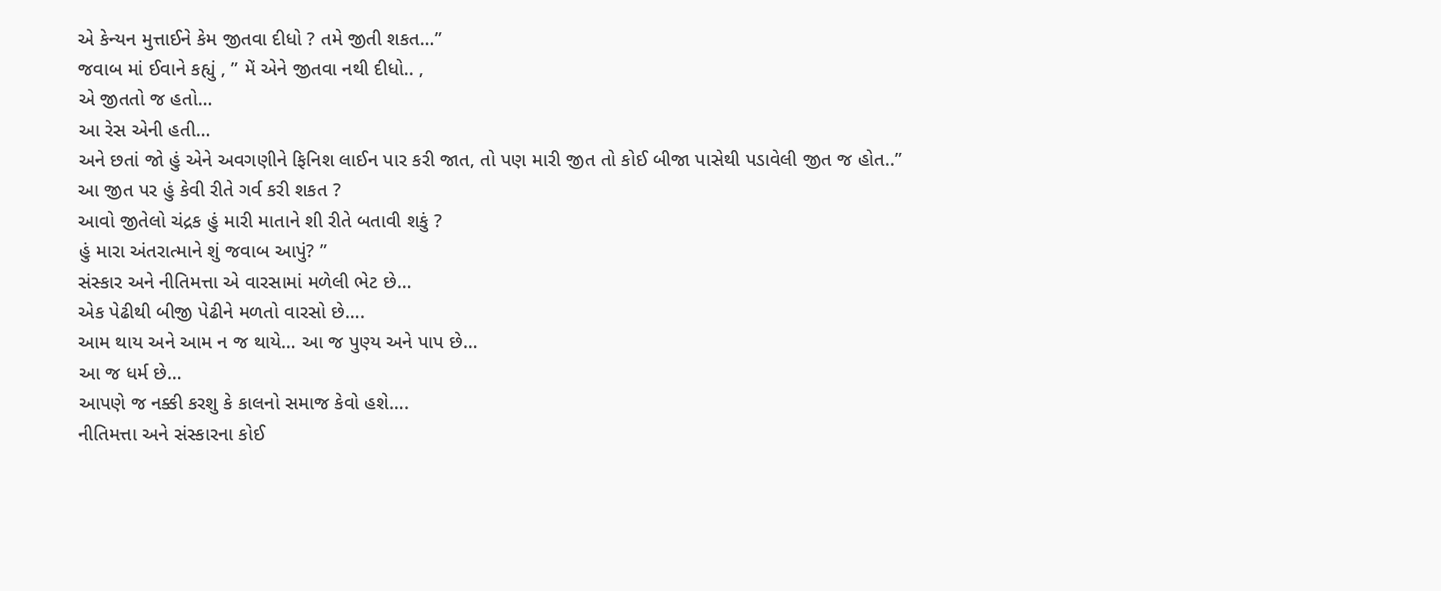એ કેન્યન મુત્તાઈને કેમ જીતવા દીધો ? તમે જીતી શકત…”
જવાબ માં ઈવાને કહ્યું , ” મેં એને જીતવા નથી દીધો.. ,
એ જીતતો જ હતો…
આ રેસ એની હતી…
અને છતાં જો હું એને અવગણીને ફિનિશ લાઈન પાર કરી જાત, તો પણ મારી જીત તો કોઈ બીજા પાસેથી પડાવેલી જીત જ હોત..”
આ જીત પર હું કેવી રીતે ગર્વ કરી શકત ?
આવો જીતેલો ચંદ્રક હું મારી માતાને શી રીતે બતાવી શકું ?
હું મારા અંતરાત્માને શું જવાબ આપું? ”
સંસ્કાર અને નીતિમત્તા એ વારસામાં મળેલી ભેટ છે…
એક પેઢીથી બીજી પેઢીને મળતો વારસો છે….
આમ થાય અને આમ ન જ થાયે… આ જ પુણ્ય અને પાપ છે…
આ જ ધર્મ છે…
આપણે જ નક્કી કરશુ કે કાલનો સમાજ કેવો હશે….
નીતિમત્તા અને સંસ્કારના કોઈ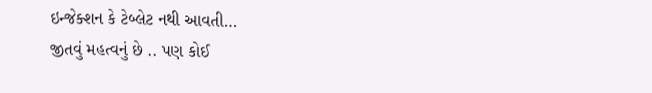ઇન્જેક્શન કે ટેબ્લેટ નથી આવતી…
જીતવું મહત્વનું છે .. પણ કોઈ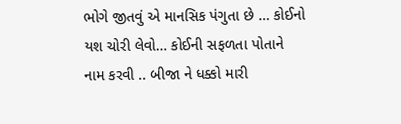ભોગે જીતવું એ માનસિક પંગુતા છે … કોઈનો યશ ચોરી લેવો… કોઈની સફળતા પોતાને નામ કરવી .. બીજા ને ધક્કો મારી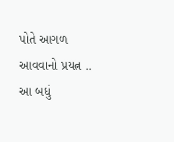પોતે આગળ આવવાનો પ્રયત્ન .. આ બધું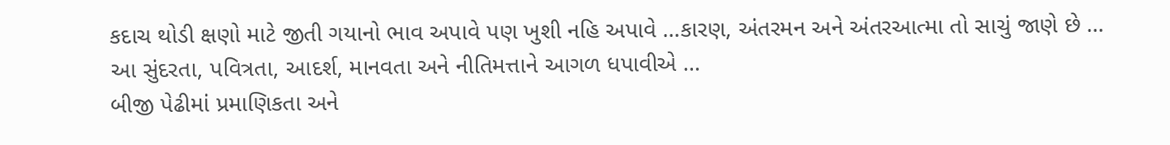કદાચ થોડી ક્ષણો માટે જીતી ગયાનો ભાવ અપાવે પણ ખુશી નહિ અપાવે …કારણ, અંતરમન અને અંતરઆત્મા તો સાચું જાણે છે …
આ સુંદરતા, પવિત્રતા, આદર્શ, માનવતા અને નીતિમત્તાને આગળ ધપાવીએ …
બીજી પેઢીમાં પ્રમાણિકતા અને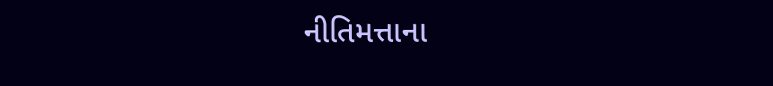નીતિમત્તાના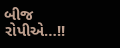બીજ રોપીએ…!!